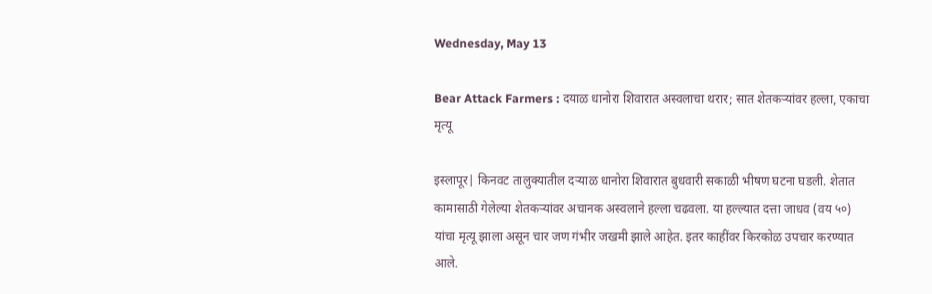Wednesday, May 13

Bear Attack Farmers : दयाळ धानोरा शिवारात अस्वलाचा थरार; सात शेतकऱ्यांवर हल्ला, एकाचा मृत्यू

इस्लापूर| किनवट तालुक्यातील दऱ्याळ धानोरा शिवारात बुधवारी सकाळी भीषण घटना घडली. शेतात कामासाठी गेलेल्या शेतकऱ्यांवर अचानक अस्वलाने हल्ला चढवला. या हल्ल्यात दत्ता जाधव (वय ५०) यांचा मृत्यू झाला असून चार जण गंभीर जखमी झाले आहेत. इतर काहींवर किरकोळ उपचार करण्यात आले.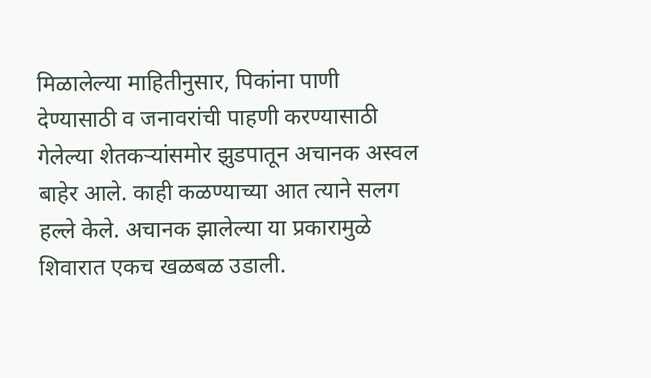मिळालेल्या माहितीनुसार, पिकांना पाणी देण्यासाठी व जनावरांची पाहणी करण्यासाठी गेलेल्या शेतकऱ्यांसमोर झुडपातून अचानक अस्वल बाहेर आले. काही कळण्याच्या आत त्याने सलग हल्ले केले. अचानक झालेल्या या प्रकारामुळे शिवारात एकच खळबळ उडाली.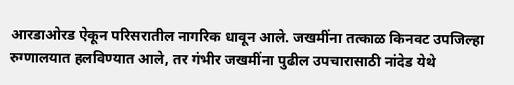आरडाओरड ऐकून परिसरातील नागरिक धावून आले. जखमींना तत्काळ किनवट उपजिल्हा रुग्णालयात हलविण्यात आले, तर गंभीर जखमींना पुढील उपचारासाठी नांदेड येथे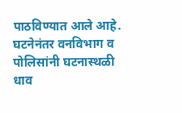पाठविण्यात आले आहे.
घटनेनंतर वनविभाग व पोलिसांनी घटनास्थळी धाव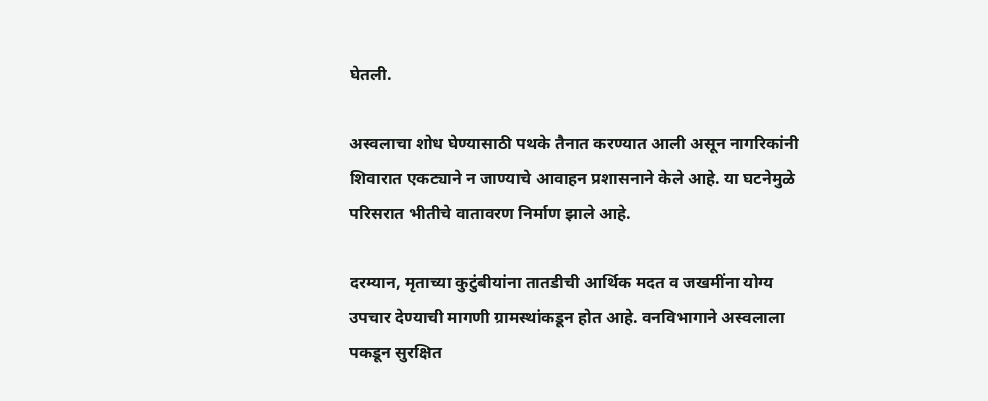घेतली.

अस्वलाचा शोध घेण्यासाठी पथके तैनात करण्यात आली असून नागरिकांनी शिवारात एकट्याने न जाण्याचे आवाहन प्रशासनाने केले आहे. या घटनेमुळे परिसरात भीतीचे वातावरण निर्माण झाले आहे.

दरम्यान, मृताच्या कुटुंबीयांना तातडीची आर्थिक मदत व जखमींना योग्य उपचार देण्याची मागणी ग्रामस्थांकडून होत आहे. वनविभागाने अस्वलाला पकडून सुरक्षित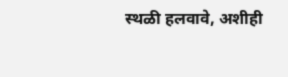स्थळी हलवावे, अशीही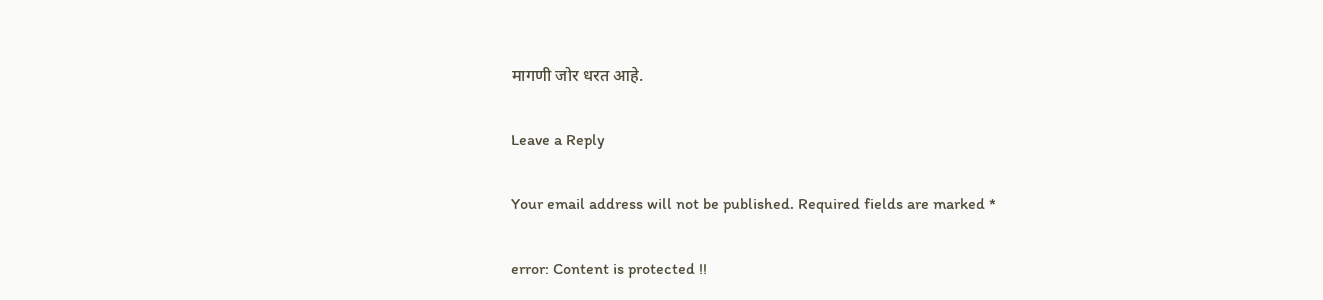मागणी जोर धरत आहे.

Leave a Reply

Your email address will not be published. Required fields are marked *

error: Content is protected !!